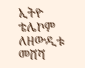ኢትዮ ቴሌኮም ለዘውዲቱ መሸሻ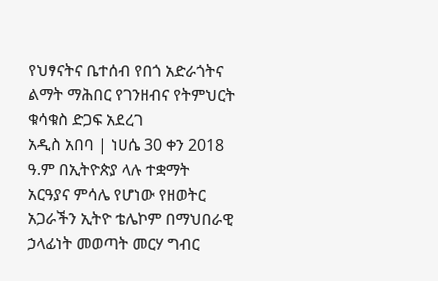የህፃናትና ቤተሰብ የበጎ አድራጎትና ልማት ማሕበር የገንዘብና የትምህርት ቁሳቁስ ድጋፍ አደረገ
አዲስ አበባ | ነሀሴ 30 ቀን 2018 ዓ.ም በኢትዮጵያ ላሉ ተቋማት አርዓያና ምሳሌ የሆነው የዘወትር አጋራችን ኢትዮ ቴሌኮም በማህበራዊ ኃላፊነት መወጣት መርሃ ግብር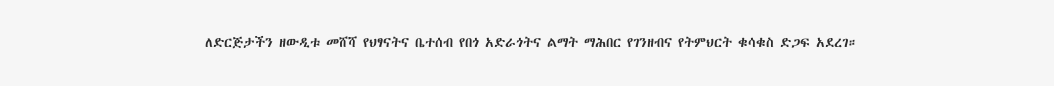ለድርጅታችን ዘውዲቱ መሸሻ የህፃናትና ቤተሰብ የበጎ አድራጎትና ልማት ማሕበር የገንዘብና የትምህርት ቁሳቁስ ድጋፍ አደረገ።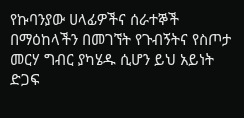የኩባንያው ሀላፊዎችና ሰራተኞች በማዕከላችን በመገኘት የጉብኝትና የስጦታ መርሃ ግብር ያካሄዱ ሲሆን ይህ አይነት ድጋፍ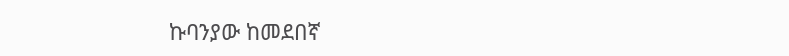ኩባንያው ከመደበኛ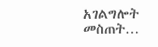አገልግሎት መስጠት…